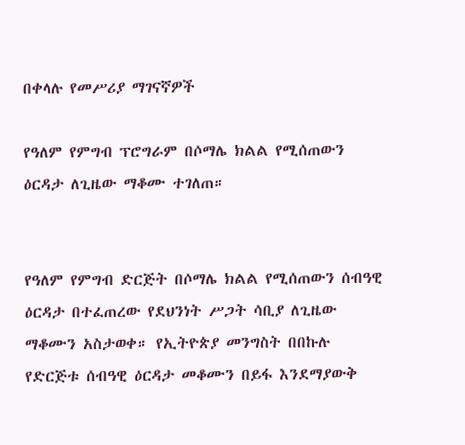በቀላሉ የመሥሪያ ማገናኛዎች

የዓለም የምግብ ፕሮግራም በሶማሌ ክልል የሚሰጠውን ዕርዳታ ለጊዜው ማቆሙ ተገለጠ።


የዓለም የምግብ ድርጅት በሶማሌ ክልል የሚሰጠውን ሰብዓዊ ዕርዳታ በተፈጠረው የደህንነት ሥጋት ሳቢያ ለጊዜው ማቆሙን አስታወቀ። የኢትዮጵያ መንግስት በበኩሉ የድርጅቱ ሰብዓዊ ዕርዳታ መቆሙን በይፋ እንደማያውቅ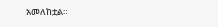አመለከቷል።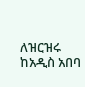ለዝርዝሩ ከአዲስ አበባ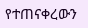የተጠናቀረውን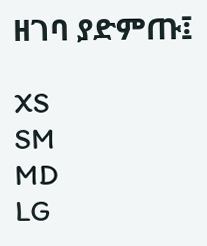ዘገባ ያድምጡ፤

XS
SM
MD
LG